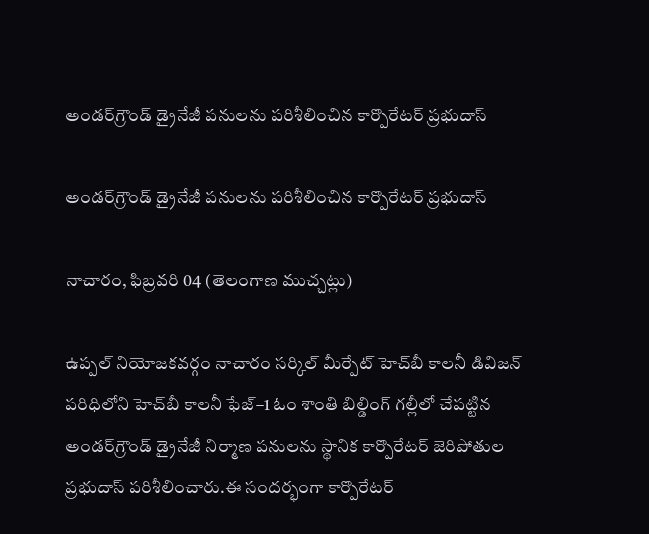అండర్‌గ్రౌండ్ డ్రైనేజీ పనులను పరిశీలించిన కార్పొరేటర్ ప్రభుదాస్

అండర్‌గ్రౌండ్ డ్రైనేజీ పనులను పరిశీలించిన కార్పొరేటర్ ప్రభుదాస్

నాచారం, ఫిబ్రవరి 04 (తెలంగాణ ముచ్చట్లు)

ఉప్పల్ నియోజకవర్గం నాచారం సర్కిల్ మీర్పేట్ హెచ్‌బీ కాలనీ డివిజన్ పరిధిలోని హెచ్‌బీ కాలనీ ఫేజ్–1 ఓం శాంతి బిల్డింగ్ గల్లీలో చేపట్టిన అండర్‌గ్రౌండ్ డ్రైనేజీ నిర్మాణ పనులను స్థానిక కార్పొరేటర్ జెరిపోతుల ప్రభుదాస్ పరిశీలించారు.ఈ సందర్భంగా కార్పొరేటర్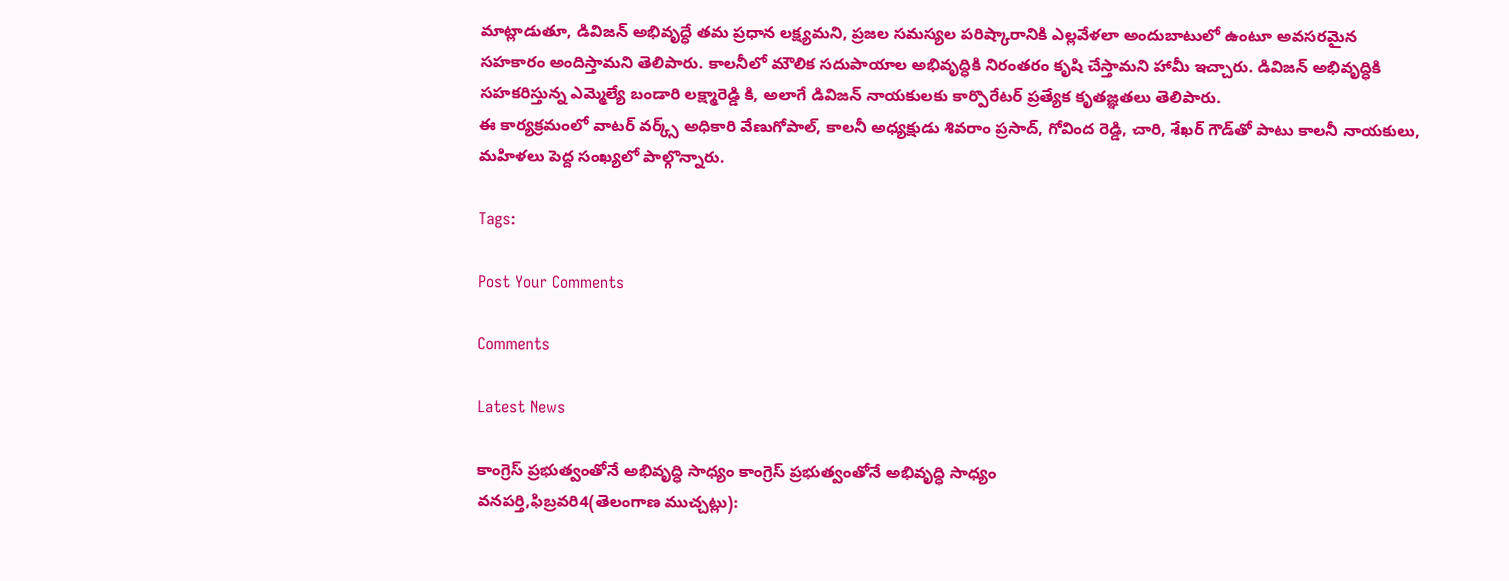మాట్లాడుతూ, డివిజన్ అభివృద్ధే తమ ప్రధాన లక్ష్యమని, ప్రజల సమస్యల పరిష్కారానికి ఎల్లవేళలా అందుబాటులో ఉంటూ అవసరమైన సహకారం అందిస్తామని తెలిపారు. కాలనీలో మౌలిక సదుపాయాల అభివృద్ధికి నిరంతరం కృషి చేస్తామని హామీ ఇచ్చారు. డివిజన్ అభివృద్ధికి సహకరిస్తున్న ఎమ్మెల్యే బండారి లక్ష్మారెడ్డి కి, అలాగే డివిజన్ నాయకులకు కార్పొరేటర్ ప్రత్యేక కృతజ్ఞతలు తెలిపారు.
ఈ కార్యక్రమంలో వాటర్ వర్క్స్ అధికారి వేణుగోపాల్, కాలనీ అధ్యక్షుడు శివరాం ప్రసాద్, గోవింద రెడ్డి, చారి, శేఖర్ గౌడ్‌తో పాటు కాలనీ నాయకులు, మహిళలు పెద్ద సంఖ్యలో పాల్గొన్నారు.

Tags:

Post Your Comments

Comments

Latest News

కాంగ్రెస్ ప్రభుత్వంతోనే అభివృద్ధి సాధ్యం కాంగ్రెస్ ప్రభుత్వంతోనే అభివృద్ధి సాధ్యం
వనపర్తి,ఫిబ్రవరి4(తెలంగాణ ముచ్చట్లు):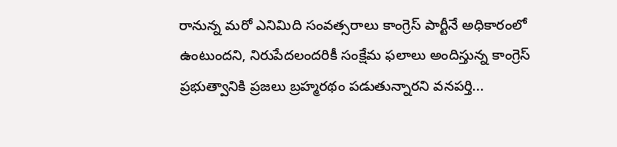రానున్న మరో ఎనిమిది సంవత్సరాలు కాంగ్రెస్ పార్టీనే అధికారంలో ఉంటుందని, నిరుపేదలందరికీ సంక్షేమ ఫలాలు అందిస్తున్న కాంగ్రెస్ ప్రభుత్వానికి ప్రజలు బ్రహ్మరథం పడుతున్నారని వనపర్తి...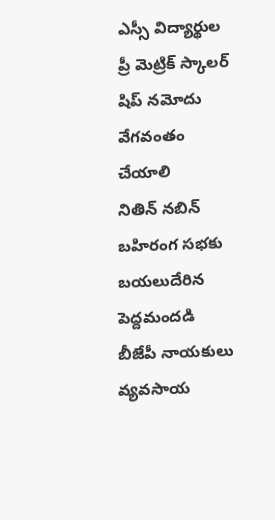ఎస్సీ విద్యార్థుల ప్రీ మెట్రిక్ స్కాలర్‌ షిప్ నమోదు వేగవంతం చేయాలి
నితిన్ నబిన్ బహిరంగ సభకు బయలుదేరిన పెద్దమందడి బీజేపీ నాయకులు
వ్యవసాయ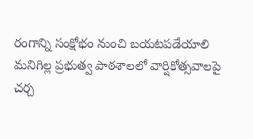రంగాన్ని సంక్షోభం నుంచి బయటపడేయాలి
మనిగిల్ల ప్రభుత్వ పాఠశాలలో వార్షికోత్సవాలపై చర్చ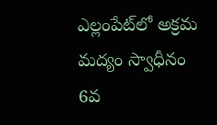ఎల్లంపేట్‌లో అక్రమ మద్యం స్వాధీనం
6వ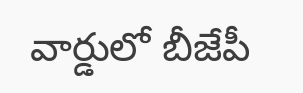వార్డులో బీజేపీ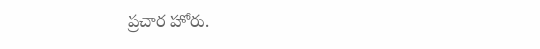ప్రచార హోరు.